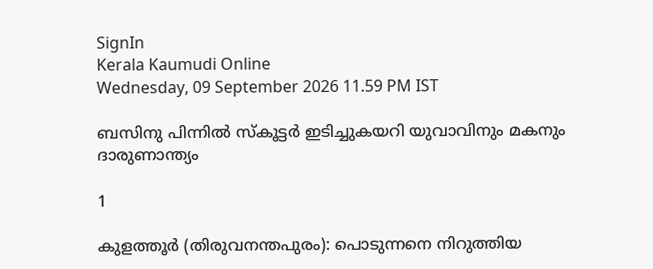SignIn
Kerala Kaumudi Online
Wednesday, 09 September 2026 11.59 PM IST

ബസിനു പിന്നിൽ സ്കൂട്ടർ ഇടിച്ചുകയറി യുവാവിനും മകനും ദാരുണാന്ത്യം

1

കുളത്തൂർ (തിരുവനന്തപുരം): പൊടുന്നനെ നിറുത്തിയ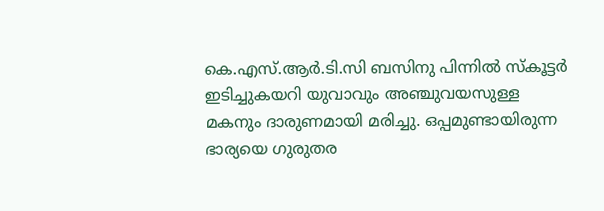കെ.എസ്.ആർ.ടി.സി ബസിനു പിന്നിൽ സ്കൂട്ടർ ഇടിച്ചുകയറി യുവാവും അഞ്ചുവയസുള്ള മകനും ദാരുണമായി മരിച്ചു. ഒപ്പമുണ്ടായിരുന്ന ഭാര്യയെ ഗുരുതര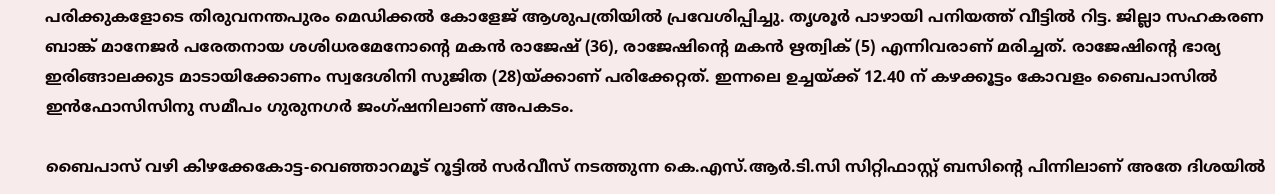പരിക്കുകളോടെ തിരുവനന്തപുരം മെഡിക്കൽ കോളേജ് ആശുപത്രിയിൽ പ്രവേശിപ്പിച്ചു. തൃശൂർ പാഴായി പനിയത്ത് വീട്ടിൽ റിട്ട. ജില്ലാ സഹകരണ ബാങ്ക് മാനേജർ പരേതനായ ശശിധരമേനോന്റെ മകൻ രാജേഷ് (36), രാജേഷിന്റെ മകൻ ഋത്വിക് (5) എന്നിവരാണ് മരിച്ചത്. രാജേഷിന്റെ ഭാര്യ ഇരിങ്ങാലക്കുട മാടായിക്കോണം സ്വദേശിനി സുജിത (28)യ്ക്കാണ് പരിക്കേറ്റത്. ഇന്നലെ ഉച്ചയ്ക്ക് 12.40 ന് കഴക്കൂട്ടം കോവളം ബൈപാസിൽ ഇൻഫോസിസിനു സമീപം ഗുരുനഗർ ജംഗ്‌ഷനിലാണ് അപകടം.

ബൈപാസ് വഴി കിഴക്കേകോട്ട-വെഞ്ഞാറമൂട് റൂട്ടിൽ സർവീസ് നടത്തുന്ന കെ.എസ്.ആർ.ടി.സി സിറ്റിഫാസ്റ്റ് ബസിന്റെ പിന്നിലാണ് അതേ ദിശയിൽ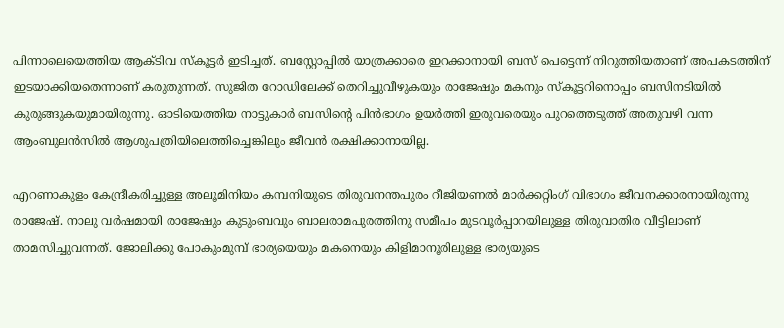പിന്നാലെയെത്തിയ ആക്ടിവ സ്‌കൂട്ടർ ഇടിച്ചത്. ബസ്റ്റോപ്പിൽ യാത്രക്കാരെ ഇറക്കാനായി ബസ്‌ പെട്ടെന്ന് നിറുത്തിയതാണ് അപകടത്തിന് ഇടയാക്കിയതെന്നാണ് കരുതുന്നത്. സുജിത റോഡിലേക്ക് തെറിച്ചുവീഴുകയും രാജേഷും മകനും സ്‌കൂട്ടറിനൊപ്പം ബസിനടിയിൽ കുരുങ്ങുകയുമായിരുന്നു. ഓടിയെത്തിയ നാട്ടുകാർ ബസിന്റെ പിൻഭാഗം ഉയർത്തി ഇരുവരെയും പുറത്തെടുത്ത് അതുവഴി വന്ന ആംബുലൻസിൽ ആശുപത്രിയിലെത്തിച്ചെങ്കിലും ജീവൻ രക്ഷിക്കാനായില്ല.

എറണാകുളം കേന്ദ്രീകരിച്ചുള്ള അലൂമിനിയം കമ്പനിയുടെ തിരുവനന്തപുരം റീജിയണൽ മാർക്കറ്റിംഗ് വിഭാഗം ജീവനക്കാരനായിരുന്നു രാജേഷ്. നാലു വർഷമായി രാജേഷും കുടുംബവും ബാലരാമപുരത്തിനു സമീപം മുടവൂർപ്പാറയിലുള്ള തിരുവാതിര വീട്ടിലാണ് താമസിച്ചുവന്നത്. ജോലിക്കു പോകുംമുമ്പ് ഭാര്യയെയും മകനെയും കിളിമാനൂരിലുള്ള ഭാര്യയുടെ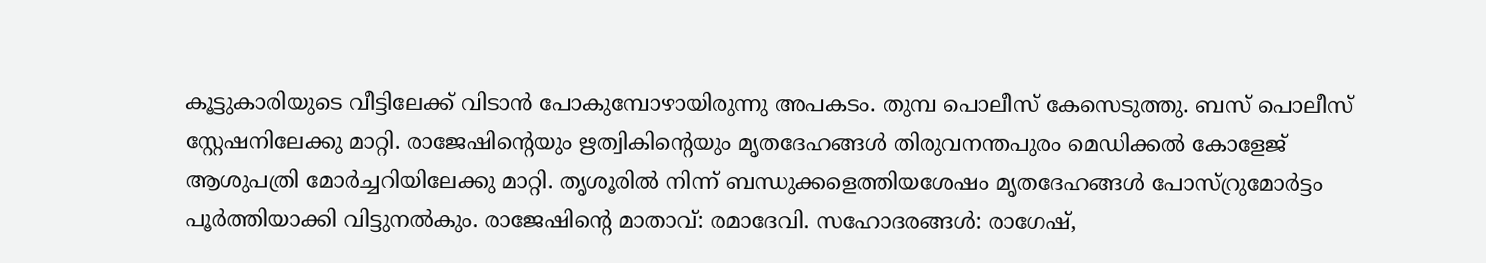കൂട്ടുകാരിയുടെ വീട്ടിലേക്ക് വിടാൻ പോകുമ്പോഴായിരുന്നു അപകടം. തുമ്പ പൊലീസ് കേസെടുത്തു. ബസ് പൊലീസ് സ്റ്റേഷനിലേക്കു മാറ്റി. രാജേഷിന്റെയും ഋത്വികിന്റെയും മൃതദേഹങ്ങൾ തിരുവനന്തപുരം മെഡിക്കൽ കോളേജ് ആശുപത്രി മോർച്ചറിയിലേക്കു മാറ്റി. തൃശൂരിൽ നിന്ന് ബന്ധുക്കളെത്തിയശേഷം മൃതദേഹങ്ങൾ പോസ്റ്രുമോർട്ടം പൂർത്തിയാക്കി വിട്ടുനൽകും. രാജേഷിന്റെ മാതാവ്: രമാദേവി. സഹോദരങ്ങൾ: രാഗേഷ്,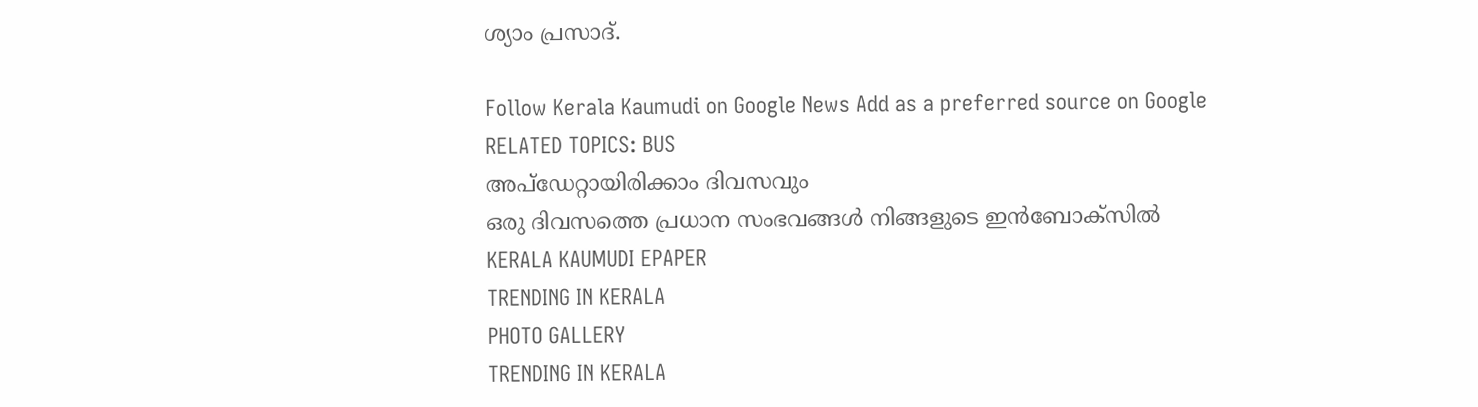ശ്യാം പ്രസാദ്.

Follow Kerala Kaumudi on Google News Add as a preferred source on Google
RELATED TOPICS: BUS
അപ്ഡേറ്റായിരിക്കാം ദിവസവും
ഒരു ദിവസത്തെ പ്രധാന സംഭവങ്ങൾ നിങ്ങളുടെ ഇൻബോക്സിൽ
KERALA KAUMUDI EPAPER
TRENDING IN KERALA
PHOTO GALLERY
TRENDING IN KERALA